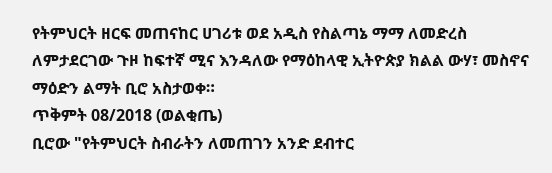የትምህርት ዘርፍ መጠናከር ሀገሪቱ ወደ አዲስ የስልጣኔ ማማ ለመድረስ ለምታደርገው ጉዞ ከፍተኛ ሚና እንዳለው የማዕከላዊ ኢትዮጵያ ክልል ውሃ፣ መስኖና ማዕድን ልማት ቢሮ አስታወቀ።
ጥቅምት 08/2018 (ወልቂጤ)
ቢሮው "የትምህርት ስብራትን ለመጠገን አንድ ደብተር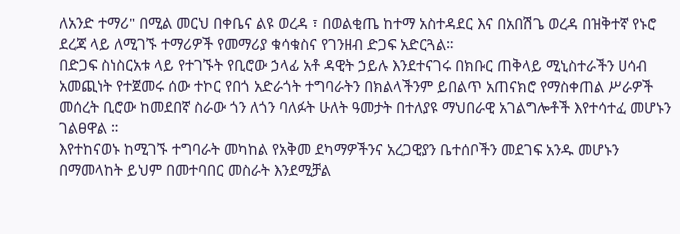ለአንድ ተማሪ" በሚል መርህ በቀቤና ልዩ ወረዳ ፣ በወልቂጤ ከተማ አስተዳደር እና በአበሽጌ ወረዳ በዝቅተኛ የኑሮ ደረጃ ላይ ለሚገኙ ተማሪዎች የመማሪያ ቁሳቁስና የገንዘብ ድጋፍ አድርጓል።
በድጋፍ ስነስርአቱ ላይ የተገኙት የቢሮው ኃላፊ አቶ ዳዊት ኃይሉ እንደተናገሩ በክቡር ጠቅላይ ሚኒስተራችን ሀሳብ አመጪነት የተጀመሩ ሰው ተኮር የበጎ አድራጎት ተግባራትን በክልላችንም ይበልጥ አጠናክሮ የማስቀጠል ሥራዎች መሰረት ቢሮው ከመደበኛ ስራው ጎን ለጎን ባለፉት ሁለት ዓመታት በተለያዩ ማህበራዊ አገልግሎቶች እየተሳተፈ መሆኑን ገልፀዋል ።
እየተከናወኑ ከሚገኙ ተግባራት መካከል የአቅመ ደካማዎችንና አረጋዊያን ቤተሰቦችን መደገፍ አንዱ መሆኑን በማመላከት ይህም በመተባበር መስራት እንደሚቻል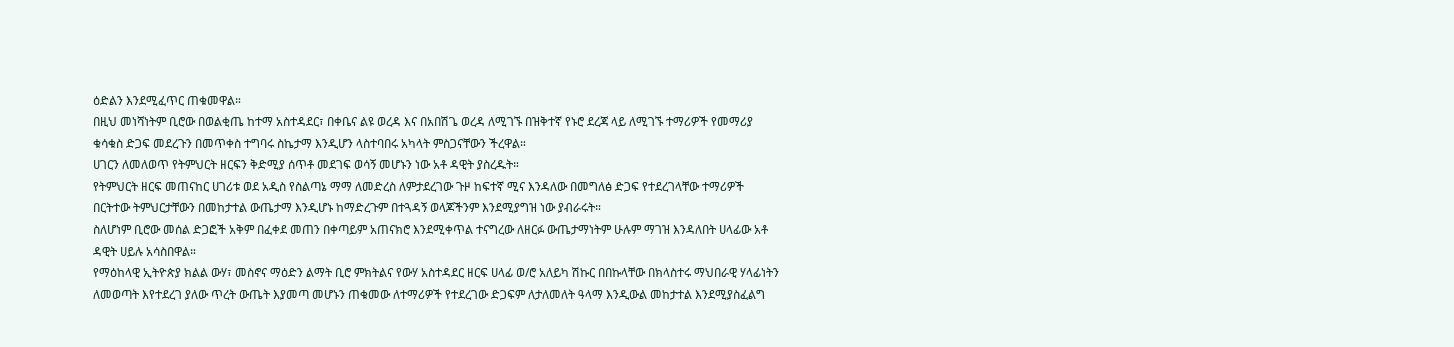ዕድልን እንደሚፈጥር ጠቁመዋል።
በዚህ መነሻነትም ቢሮው በወልቂጤ ከተማ አስተዳደር፣ በቀቤና ልዩ ወረዳ እና በአበሽጌ ወረዳ ለሚገኙ በዝቅተኛ የኑሮ ደረጃ ላይ ለሚገኙ ተማሪዎች የመማሪያ ቁሳቁስ ድጋፍ መደረጉን በመጥቀስ ተግባሩ ስኬታማ እንዲሆን ላስተባበሩ አካላት ምስጋናቸውን ችረዋል።
ሀገርን ለመለወጥ የትምህርት ዘርፍን ቅድሚያ ሰጥቶ መደገፍ ወሳኝ መሆኑን ነው አቶ ዳዊት ያስረዱት።
የትምህርት ዘርፍ መጠናከር ሀገሪቱ ወደ አዲስ የስልጣኔ ማማ ለመድረስ ለምታደረገው ጉዞ ከፍተኛ ሚና እንዳለው በመግለፅ ድጋፍ የተደረገላቸው ተማሪዎች በርትተው ትምህርታቸውን በመከታተል ውጤታማ እንዲሆኑ ከማድረጉም በተጓዳኝ ወላጆችንም እንደሚያግዝ ነው ያብራሩት።
ስለሆነም ቢሮው መሰል ድጋፎች አቅም በፈቀደ መጠን በቀጣይም አጠናክሮ እንደሚቀጥል ተናግረው ለዘርፉ ውጤታማነትም ሁሉም ማገዝ እንዳለበት ሀላፊው አቶ ዳዊት ሀይሉ አሳስበዋል።
የማዕከላዊ ኢትዮጵያ ክልል ውሃ፣ መስኖና ማዕድን ልማት ቢሮ ምክትልና የውሃ አስተዳደር ዘርፍ ሀላፊ ወ/ሮ አለይካ ሽኩር በበኩላቸው በክላስተሩ ማህበራዊ ሃላፊነትን ለመወጣት እየተደረገ ያለው ጥረት ውጤት እያመጣ መሆኑን ጠቁመው ለተማሪዎች የተደረገው ድጋፍም ለታለመለት ዓላማ እንዲውል መከታተል እንደሚያስፈልግ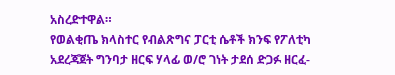አስረድተዋል።
የወልቂጤ ክላስተር የብልጽግና ፓርቲ ሴቶች ክንፍ የፖለቲካ አደረጃጀት ግንባታ ዘርፍ ሃላፊ ወ/ሮ ገነት ታደሰ ድጋፉ ዘርፈ-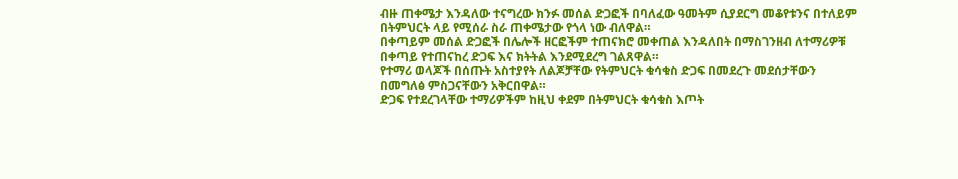ብዙ ጠቀሜታ እንዳለው ተናግረው ክንፉ መሰል ድጋፎች በባለፈው ዓመትም ሲያደርግ መቆየቱንና በተለይም በትምህርት ላይ የሚሰራ ስራ ጠቀሜታው የጎላ ነው ብለዋል።
በቀጣይም መሰል ድጋፎች በሌሎች ዘርፎችም ተጠናክሮ መቀጠል እንዳለበት በማስገንዘብ ለተማሪዎቹ በቀጣይ የተጠናከረ ድጋፍ እና ክትትል እንደሚደረግ ገልጸዋል።
የተማሪ ወላጆች በሰጡት አስተያየት ለልጆቻቸው የትምህርት ቁሳቁስ ድጋፍ በመደረጉ መደሰታቸውን በመግለፅ ምስጋናቸውን አቅርበዋል።
ድጋፍ የተደረገላቸው ተማሪዎችም ከዚህ ቀደም በትምህርት ቁሳቁስ እጦት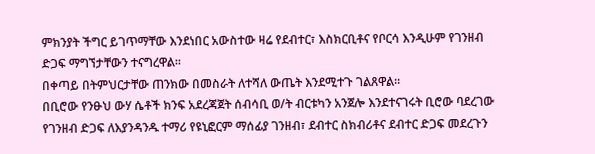ምክንያት ችግር ይገጥማቸው እንደነበር አውስተው ዛሬ የደብተር፣ እስክርቢቶና የቦርሳ እንዲሁም የገንዘብ ድጋፍ ማግኘታቸውን ተናግረዋል።
በቀጣይ በትምህርታቸው ጠንክው በመስራት ለተሻለ ውጤት እንደሚተጉ ገልጸዋል።
በቢሮው የንፁህ ውሃ ሴቶች ክንፍ አደረጃጀት ሰብሳቢ ወ/ት ብርቱካን አንጀሎ እንደተናገሩት ቢሮው ባደረገው የገንዘብ ድጋፍ ለእያንዳንዱ ተማሪ የዩኒፎርም ማሰፊያ ገንዘብ፣ ደብተር ስክብሪቶና ደብተር ድጋፍ መደረጉን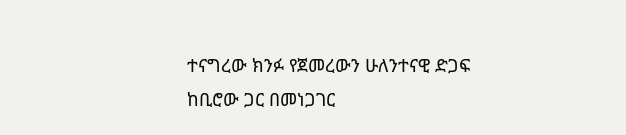ተናግረው ክንፉ የጀመረውን ሁለንተናዊ ድጋፍ ከቢሮው ጋር በመነጋገር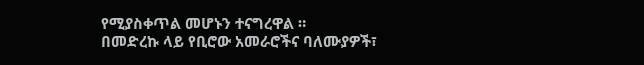የሚያስቀጥል መሆኑን ተናግረዋል ።
በመድረኩ ላይ የቢሮው አመራሮችና ባለሙያዎች፣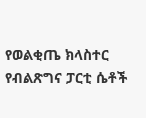የወልቂጤ ክላስተር የብልጽግና ፓርቲ ሴቶች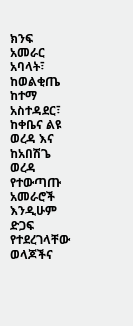ክንፍ አመራር አባላት፣ ከወልቂጤ ከተማ አስተዳደር፣ ከቀቤና ልዩ ወረዳ እና ከአበሽጌ ወረዳ የተውጣጡ አመራሮች እንዲሁም ድጋፍ የተደረገላቸው ወላጆችና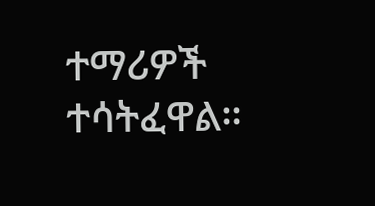ተማሪዎች ተሳትፈዋል።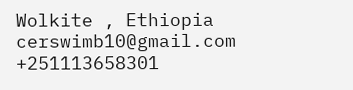Wolkite , Ethiopia
cerswimb10@gmail.com
+251113658301